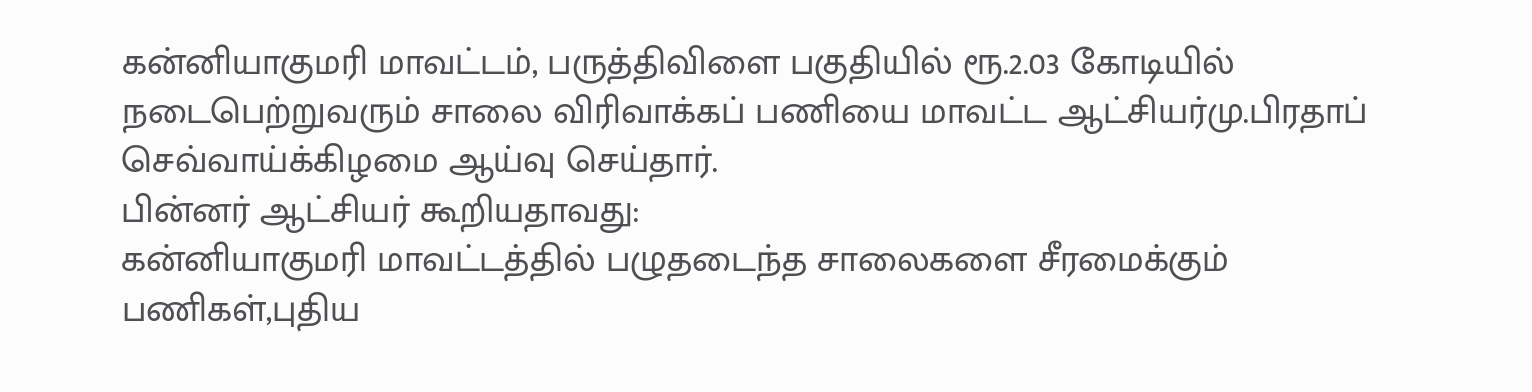கன்னியாகுமரி மாவட்டம், பருத்திவிளை பகுதியில் ரூ.2.03 கோடியில் நடைபெற்றுவரும் சாலை விரிவாக்கப் பணியை மாவட்ட ஆட்சியர்மு.பிரதாப் செவ்வாய்க்கிழமை ஆய்வு செய்தார்.
பின்னர் ஆட்சியர் கூறியதாவது:
கன்னியாகுமரி மாவட்டத்தில் பழுதடைந்த சாலைகளை சீரமைக்கும் பணிகள்,புதிய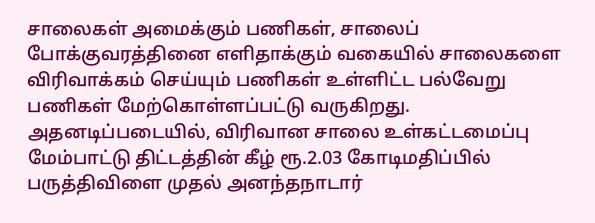சாலைகள் அமைக்கும் பணிகள், சாலைப் போக்குவரத்தினை எளிதாக்கும் வகையில் சாலைகளை விரிவாக்கம் செய்யும் பணிகள் உள்ளிட்ட பல்வேறு பணிகள் மேற்கொள்ளப்பட்டு வருகிறது.
அதனடிப்படையில், விரிவான சாலை உள்கட்டமைப்பு மேம்பாட்டு திட்டத்தின் கீழ் ரூ.2.03 கோடிமதிப்பில் பருத்திவிளை முதல் அனந்தநாடார்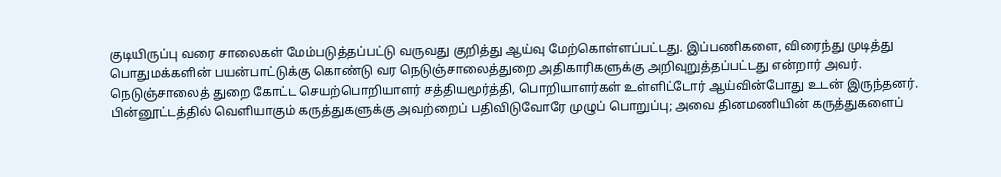குடியிருப்பு வரை சாலைகள் மேம்படுத்தப்பட்டு வருவது குறித்து ஆய்வு மேற்கொள்ளப்பட்டது. இப்பணிகளை, விரைந்து முடித்து பொதுமக்களின் பயன்பாட்டுக்கு கொண்டு வர நெடுஞ்சாலைத்துறை அதிகாரிகளுக்கு அறிவுறுத்தப்பட்டது என்றார் அவர்.
நெடுஞ்சாலைத் துறை கோட்ட செயற்பொறியாளர் சத்தியமூர்த்தி, பொறியாளர்கள் உள்ளிட்டோர் ஆய்வின்போது உடன் இருந்தனர்.
பின்னூட்டத்தில் வெளியாகும் கருத்துகளுக்கு அவற்றைப் பதிவிடுவோரே முழுப் பொறுப்பு; அவை தினமணியின் கருத்துகளைப்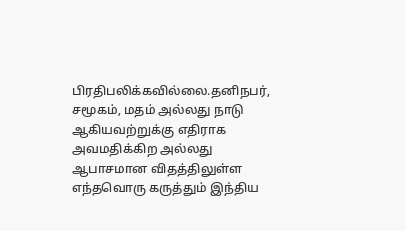பிரதிபலிக்கவில்லை.தனிநபர், சமூகம், மதம் அல்லது நாடு ஆகியவற்றுக்கு எதிராக அவமதிக்கிற அல்லது ஆபாசமான விதத்திலுள்ள எந்தவொரு கருத்தும் இந்திய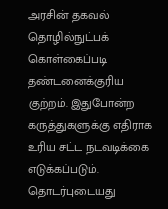அரசின் தகவல் தொழில்நுட்பக் கொள்கைப்படி தண்டனைக்குரிய குற்றம். இதுபோன்ற கருத்துகளுக்கு எதிராக உரிய சட்ட நடவடிக்கை எடுக்கப்படும்.
தொடர்புடையது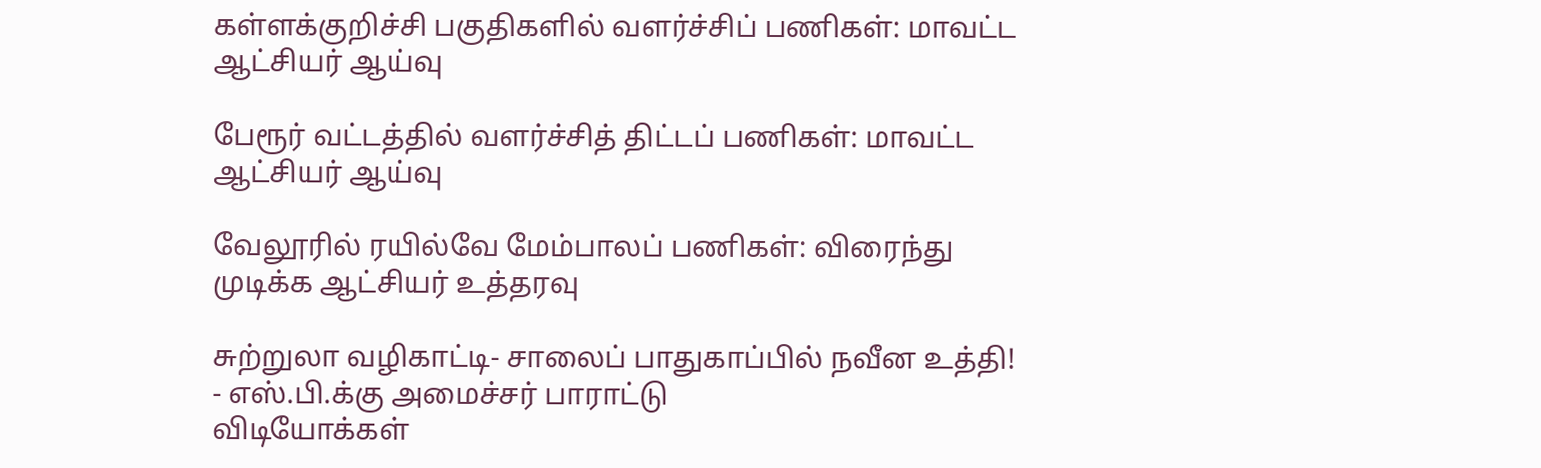கள்ளக்குறிச்சி பகுதிகளில் வளர்ச்சிப் பணிகள்: மாவட்ட ஆட்சியர் ஆய்வு

பேரூர் வட்டத்தில் வளர்ச்சித் திட்டப் பணிகள்: மாவட்ட ஆட்சியர் ஆய்வு

வேலூரில் ரயில்வே மேம்பாலப் பணிகள்: விரைந்து முடிக்க ஆட்சியர் உத்தரவு

சுற்றுலா வழிகாட்டி- சாலைப் பாதுகாப்பில் நவீன உத்தி! - எஸ்.பி.க்கு அமைச்சர் பாராட்டு
விடியோக்கள்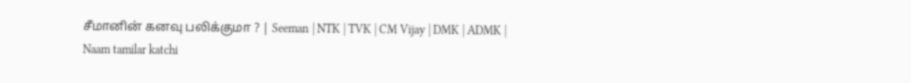சீமானின் கனவு பலிக்குமா ? | Seeman | NTK | TVK | CM Vijay | DMK | ADMK | Naam tamilar katchi